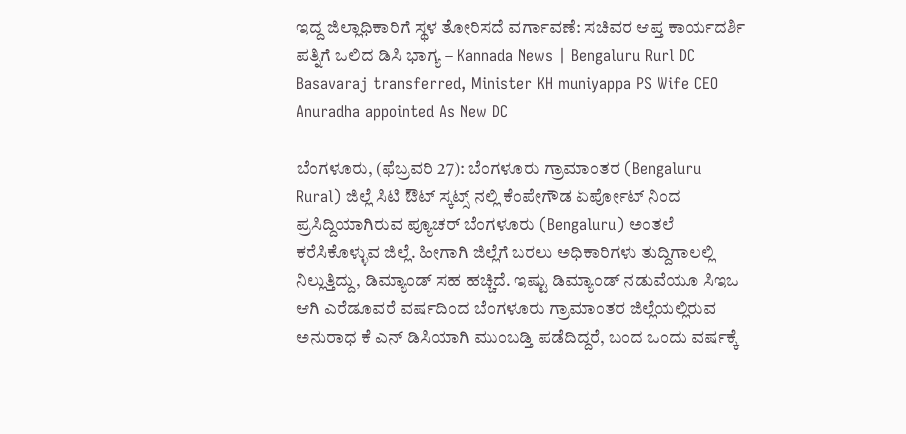ಇದ್ದ ಜಿಲ್ಲಾಧಿಕಾರಿಗೆ ಸ್ಥಳ ತೋರಿಸದೆ ವರ್ಗಾವಣೆ: ಸಚಿವರ ಆಪ್ತ ಕಾರ್ಯದರ್ಶಿ ಪತ್ನಿಗೆ ಒಲಿದ ಡಿಸಿ ಭಾಗ್ಯ – Kannada News | Bengaluru Rurl DC Basavaraj transferred, Minister KH muniyappa PS Wife CEO Anuradha appointed As New DC

ಬೆಂಗಳೂರು, (ಫೆಬ್ರವರಿ 27): ಬೆಂಗಳೂರು ಗ್ರಾಮಾಂತರ (Bengaluru Rural) ಜಿಲ್ಲೆ ಸಿಟಿ ಔಟ್ ಸ್ಕಟ್ಸ್ ನಲ್ಲಿ ಕೆಂಪೇಗೌಡ ಏರ್ಪೋಟ್ ನಿಂದ ಪ್ರಸಿದ್ದಿಯಾಗಿರುವ ಪ್ಯೂಚರ್ ಬೆಂಗಳೂರು (Bengaluru) ಅಂತಲೆ ಕರೆಸಿಕೊಳ್ಳುವ ಜಿಲ್ಲೆ. ಹೀಗಾಗಿ ಜಿಲ್ಲೆಗೆ ಬರಲು ಅಧಿಕಾರಿಗಳು ತುದ್ದಿಗಾಲಲ್ಲಿ ನಿಲ್ಲುತ್ತಿದ್ದು, ಡಿಮ್ಯಾಂಡ್ ಸಹ ಹಚ್ಚಿದೆ. ಇಷ್ಟು ಡಿಮ್ಯಾಂಡ್ ನಡುವೆಯೂ ಸಿಇಒ ಆಗಿ ಎರೆಡೂವರೆ ವರ್ಷದಿಂದ ಬೆಂಗಳೂರು ಗ್ರಾಮಾಂತರ ಜಿಲ್ಲೆಯಲ್ಲಿರುವ ಅನುರಾಧ ಕೆ ಎನ್ ಡಿಸಿಯಾಗಿ ಮುಂಬಡ್ತಿ ಪಡೆದಿದ್ದರೆ, ಬಂದ ಒಂದು ವರ್ಷಕ್ಕೆ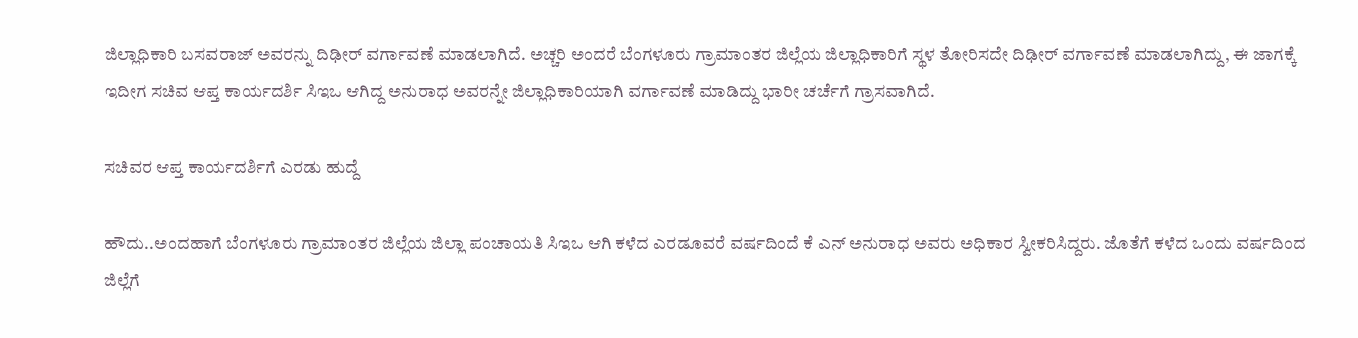ಜಿಲ್ಲಾಧಿಕಾರಿ ಬಸವರಾಜ್ ಅವರನ್ನು ದಿಢೀರ್ ವರ್ಗಾವಣೆ ಮಾಡಲಾಗಿದೆ. ಅಚ್ಚರಿ ಅಂದರೆ ಬೆಂಗಳೂರು ಗ್ರಾಮಾಂತರ ಜಿಲ್ಲೆಯ ಜಿಲ್ಲಾಧಿಕಾರಿಗೆ ಸ್ಥಳ ತೋರಿಸದೇ ದಿಢೀರ್ ವರ್ಗಾವಣೆ ಮಾಡಲಾಗಿದ್ದು, ಈ ಜಾಗಕ್ಕೆ ಇದೀಗ ಸಚಿವ ಆಪ್ತ ಕಾರ್ಯದರ್ಶಿ ಸಿಇಒ ಆಗಿದ್ದ ಅನುರಾಧ ಅವರನ್ನೇ ಜಿಲ್ಲಾಧಿಕಾರಿಯಾಗಿ ವರ್ಗಾವಣೆ ಮಾಡಿದ್ದು ಭಾರೀ ಚರ್ಚೆಗೆ ಗ್ರಾಸವಾಗಿದೆ.

ಸಚಿವರ ಆಪ್ತ ಕಾರ್ಯದರ್ಶಿಗೆ ಎರಡು ಹುದ್ದೆ

ಹೌದು..ಅಂದಹಾಗೆ ಬೆಂಗಳೂರು ಗ್ರಾಮಾಂತರ ಜಿಲ್ಲೆಯ ಜಿಲ್ಲಾ ಪಂಚಾಯತಿ ಸಿಇಒ ಆಗಿ ಕಳೆದ ಎರಡೂವರೆ ವರ್ಷದಿಂದೆ ಕೆ ಎನ್ ಅನುರಾಧ ಅವರು ಅಧಿಕಾರ ಸ್ವೀಕರಿಸಿದ್ದರು. ಜೊತೆಗೆ ಕಳೆದ ಒಂದು ವರ್ಷದಿಂದ ಜಿಲ್ಲೆಗೆ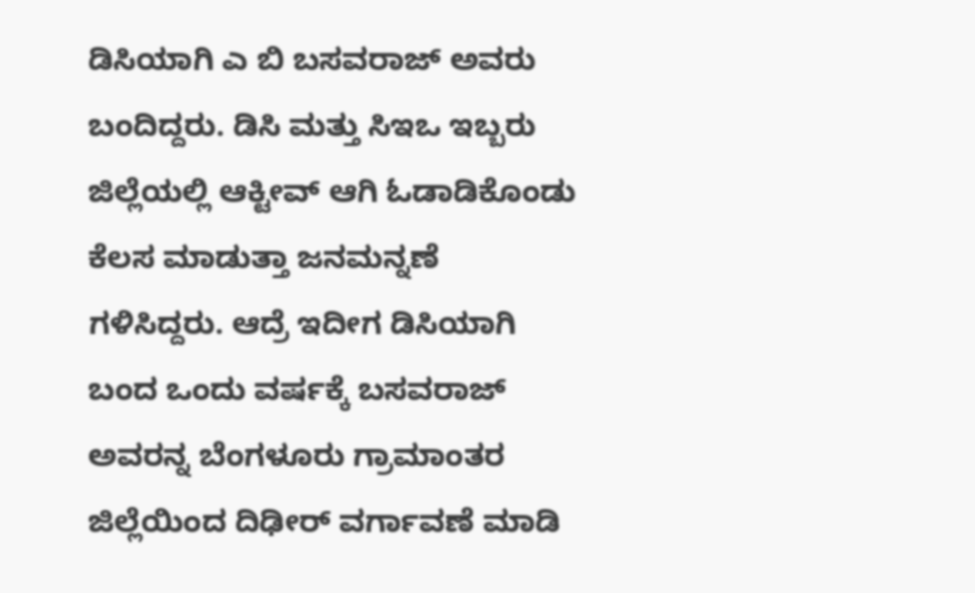ಡಿಸಿಯಾಗಿ ಎ ಬಿ ಬಸವರಾಜ್ ಅವರು ಬಂದಿದ್ದರು. ಡಿಸಿ ಮತ್ತು ಸಿಇಒ ಇಬ್ಬರು ಜಿಲ್ಲೆಯಲ್ಲಿ ಆಕ್ಟೀವ್ ಆಗಿ ಓಡಾಡಿಕೊಂಡು ಕೆಲಸ ಮಾಡುತ್ತಾ ಜನಮನ್ನಣೆ ಗಳಿಸಿದ್ದರು. ಆದ್ರೆ ಇದೀಗ ಡಿಸಿಯಾಗಿ ಬಂದ ಒಂದು ವರ್ಷಕ್ಕೆ ಬಸವರಾಜ್ ಅವರನ್ನ ಬೆಂಗಳೂರು ಗ್ರಾಮಾಂತರ ಜಿಲ್ಲೆಯಿಂದ ದಿಢೀರ್ ವರ್ಗಾವಣೆ ಮಾಡಿ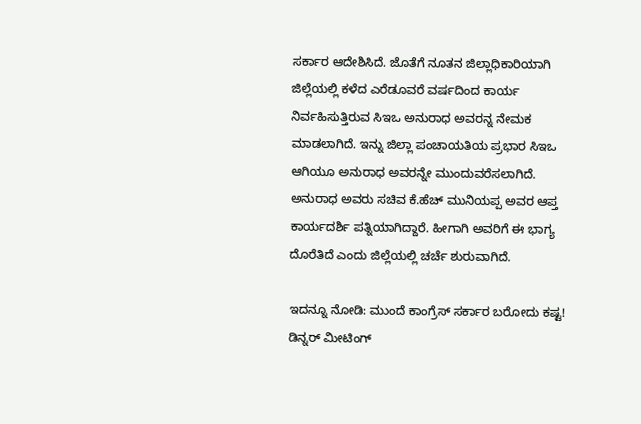ಸರ್ಕಾರ ಆದೇಶಿಸಿದೆ. ಜೊತೆಗೆ ನೂತನ ಜಿಲ್ಲಾಧಿಕಾರಿಯಾಗಿ ಜಿಲ್ಲೆಯಲ್ಲಿ ಕಳೆದ ಎರೆಡೂವರೆ ವರ್ಷದಿಂದ ಕಾರ್ಯ ನಿರ್ವಹಿಸುತ್ತಿರುವ ಸಿಇಒ ಅನುರಾಧ ಅವರನ್ನ ನೇಮಕ ಮಾಡಲಾಗಿದೆ. ಇನ್ನು ಜಿಲ್ಲಾ ಪಂಚಾಯತಿಯ ಪ್ರಭಾರ ಸಿಇಒ ಆಗಿಯೂ ಅನುರಾಧ ಅವರನ್ನೇ ಮುಂದುವರೆಸಲಾಗಿದೆ. ಅನುರಾಧ ಅವರು ಸಚಿವ ಕೆ.ಹೆಚ್ ಮುನಿಯಪ್ಪ ಅವರ ಆಪ್ತ ಕಾರ್ಯದರ್ಶಿ ಪತ್ನಿಯಾಗಿದ್ದಾರೆ. ಹೀಗಾಗಿ ಅವರಿಗೆ ಈ ಭಾಗ್ಯ ದೊರೆತಿದೆ ಎಂದು ಜಿಲ್ಲೆಯಲ್ಲಿ ಚರ್ಚೆ ಶುರುವಾಗಿದೆ.

ಇದನ್ನೂ ನೋಡಿ: ಮುಂದೆ ಕಾಂಗ್ರೆಸ್ ಸರ್ಕಾರ ಬರೋದು ಕಷ್ಟ! ಡಿನ್ನರ್ ಮೀಟಿಂಗ್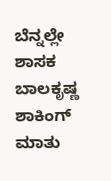ಬೆನ್ನಲ್ಲೇ ಶಾಸಕ ಬಾಲಕೃಷ್ಣ ಶಾಕಿಂಗ್ ಮಾತು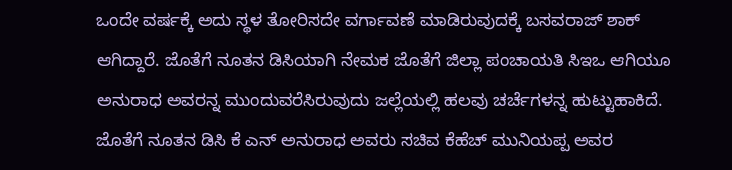ಒಂದೇ ವರ್ಷಕ್ಕೆ ಅದು ಸ್ಥಳ ತೋರಿಸದೇ ವರ್ಗಾವಣೆ ಮಾಡಿರುವುದಕ್ಕೆ ಬಸವರಾಜ್ ಶಾಕ್ ಆಗಿದ್ದಾರೆ. ಜೊತೆಗೆ ನೂತನ ಡಿಸಿಯಾಗಿ ನೇಮಕ ಜೊತೆಗೆ ಜಿಲ್ಲಾ ಪಂಚಾಯತಿ ಸಿಇಒ ಆಗಿಯೂ ಅನುರಾಧ ಅವರನ್ನ ಮುಂದುವರೆಸಿರುವುದು ಜಲ್ಲೆಯಲ್ಲಿ ಹಲವು ಚರ್ಚೆಗಳನ್ನ ಹುಟ್ಟುಹಾಕಿದೆ. ಜೊತೆಗೆ ನೂತನ ಡಿಸಿ ಕೆ ಎನ್ ಅನುರಾಧ ಅವರು ಸಚಿವ ಕೆಹೆಚ್ ಮುನಿಯಪ್ಪ ಅವರ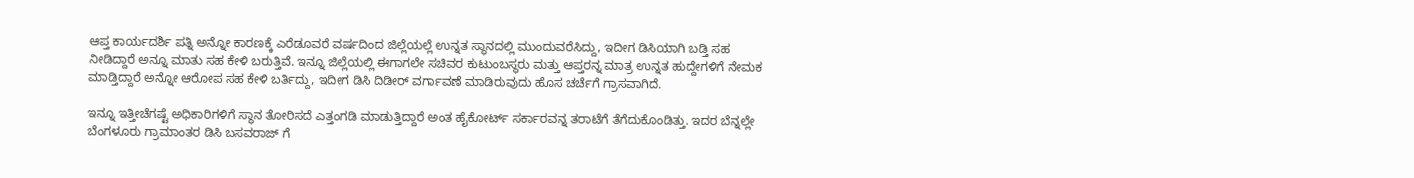ಆಪ್ತ ಕಾರ್ಯದರ್ಶಿ ಪತ್ನಿ ಅನ್ನೋ ಕಾರಣಕ್ಕೆ ಎರೆಡೂವರೆ ವರ್ಷದಿಂದ ಜಿಲ್ಲೆಯಲ್ಲೆ ಉನ್ನತ ಸ್ಥಾನದಲ್ಲಿ ಮುಂದುವರೆಸಿದ್ದು, ಇದೀಗ ಡಿಸಿಯಾಗಿ ಬಡ್ತಿ ಸಹ ನೀಡಿದ್ದಾರೆ ಅನ್ನೂ ಮಾತು ಸಹ ಕೇಳಿ ಬರುತ್ತಿವೆ. ಇನ್ನೂ ಜಿಲ್ಲೆಯಲ್ಲಿ ಈಗಾಗಲೇ ಸಚಿವರ ಕುಟುಂಬಸ್ಥರು ಮತ್ತು ಆಪ್ತರನ್ನ ಮಾತ್ರ ಉನ್ನತ ಹುದ್ದೇಗಳಿಗೆ ನೇಮಕ ಮಾಡ್ತಿದ್ದಾರೆ ಅನ್ನೋ ಆರೋಪ ಸಹ ಕೇಳಿ ಬರ್ತಿದ್ದು, ಇದೀಗ ಡಿಸಿ ದಿಡೀರ್ ವರ್ಗಾವಣೆ ಮಾಡಿರುವುದು ಹೊಸ ಚರ್ಚೆಗೆ ಗ್ರಾಸವಾಗಿದೆ.

ಇನ್ನೂ ಇತ್ತೀಚೆಗಷ್ಟೆ ಅಧಿಕಾರಿಗಳಿಗೆ ಸ್ಥಾನ ತೋರಿಸದೆ ಎತ್ತಂಗಡಿ ಮಾಡುತ್ತಿದ್ದಾರೆ ಅಂತ ಹೈಕೋರ್ಟ್ ಸರ್ಕಾರವನ್ನ ತರಾಟೆಗೆ ತೆಗೆದುಕೊಂಡಿತ್ತು. ಇದರ ಬೆನ್ನಲ್ಲೇ ಬೆಂಗಳೂರು ಗ್ರಾಮಾಂತರ ಡಿಸಿ ಬಸವರಾಜ್ ಗೆ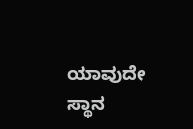ಯಾವುದೇ ಸ್ಥಾನ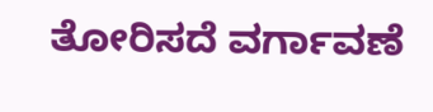ತೋರಿಸದೆ ವರ್ಗಾವಣೆ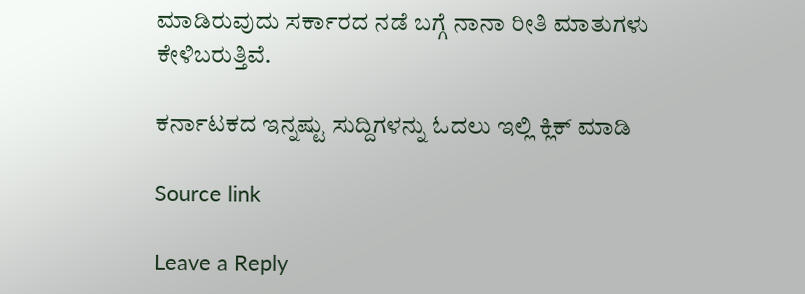ಮಾಡಿರುವುದು ಸರ್ಕಾರದ ನಡೆ ಬಗ್ಗೆ ನಾನಾ ರೀತಿ ಮಾತುಗಳು ಕೇಳಿಬರುತ್ತಿವೆ.

ಕರ್ನಾಟಕದ ಇನ್ನಷ್ಟು ಸುದ್ದಿಗಳನ್ನು ಓದಲು ಇಲ್ಲಿ ಕ್ಲಿಕ್ ಮಾಡಿ

Source link

Leave a Reply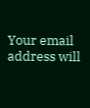Your email address will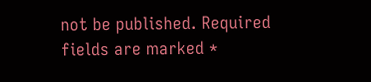not be published. Required fields are marked *